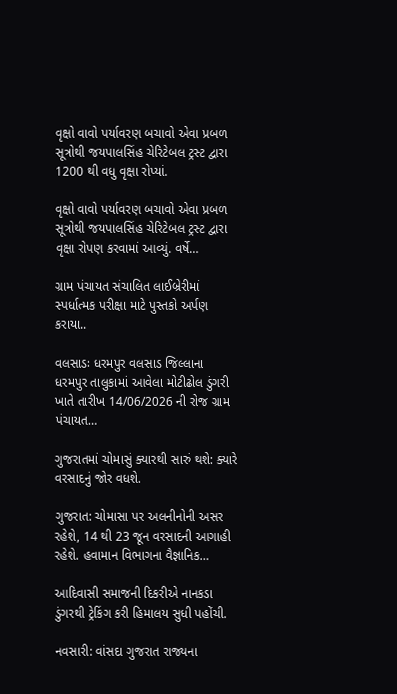વૃક્ષો વાવો પર્યાવરણ બચાવો એવા પ્રબળ સૂત્રોથી જયપાલસિંહ ચેરિટેબલ ટ્રસ્ટ દ્વારા 1200 થી વધુ વૃક્ષા રોપ્યાં.

વૃક્ષો વાવો પર્યાવરણ બચાવો એવા પ્રબળ સૂત્રોથી જયપાલસિંહ ચેરિટેબલ ટ્રસ્ટ દ્વારા વૃક્ષા રોપણ કરવામાં આવ્યું. વર્ષે…

ગ્રામ પંચાયત સંચાલિત લાઈબ્રેરીમાં સ્પર્ધાત્મક પરીક્ષા માટે પુસ્તકો અર્પણ કરાયા..

વલસાડઃ ધરમપુર વલસાડ જિલ્લાના ધરમપુર તાલુકામાં આવેલા મોટીઢોલ ડુંગરી ખાતે તારીખ 14/06/2026 ની રોજ ગ્રામ પંચાયત…

ગુજરાતમાં ચોમાસું ક્યારથી સારું થશે: ક્યારે વરસાદનું જોર વધશે.

ગુજરાત: ચોમાસા પર અલનીનોની અસર રહેશે, 14 થી 23 જૂન વરસાદની આગાહી રહેશે. હવામાન વિભાગના વૈજ્ઞાનિક…

આદિવાસી સમાજની દિકરીએ નાનકડા ડુંગરથી ટ્રેકિંગ કરી હિમાલય સુધી પહોંચી.

નવસારી: વાંસદા ગુજરાત રાજ્યના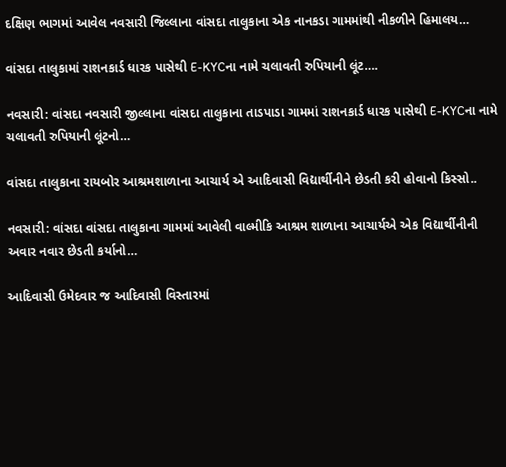દક્ષિણ ભાગમાં આવેલ નવસારી જિલ્લાના વાંસદા તાલુકાના એક નાનકડા ગામમાંથી નીકળીને હિમાલય…

વાંસદા તાલુકામાં રાશનકાર્ડ ધારક પાસેથી E-KYCના નામે ચલાવતી રુપિયાની લૂંટ….

નવસારી: વાંસદા નવસારી જીલ્લાના વાંસદા તાલુકાના તાડપાડા ગામમાં રાશનકાર્ડ ધારક પાસેથી E-KYCના નામે ચલાવતી રુપિયાની લૂંટનો…

વાંસદા તાલુકાના રાયબોર આશ્રમશાળાના આચાર્ય એ આદિવાસી વિદ્યાર્થીનીને છેડતી કરી હોવાનો કિસ્સો..

નવસારી: વાંસદા વાંસદા તાલુકાના ગામમાં આવેલી વાલ્મીકિ આશ્રમ શાળાના આચાર્યએ એક વિદ્યાર્થીનીની અવાર નવાર છેડતી કર્યાનો…

આદિવાસી ઉમેદવાર જ આદિવાસી વિસ્તારમાં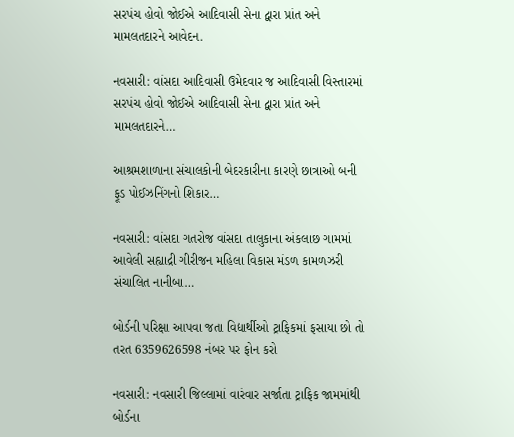સરપંચ હોવો જોઈએ આદિવાસી સેના દ્વારા પ્રાંત અને મામલતદારને આવેદન.

નવસારી: વાંસદા આદિવાસી ઉમેદવાર જ આદિવાસી વિસ્તારમાં સરપંચ હોવો જોઈએ આદિવાસી સેના દ્વારા પ્રાંત અને મામલતદારને…

આશ્રમશાળાના સંચાલકોની બેદરકારીના કારણે છાત્રાઓ બની ફૂડ પોઈઝનિંગનો શિકાર…

નવસારી: વાંસદા ગતરોજ વાંસદા તાલુકાના અંકલાછ ગામમાં આવેલી સહ્યાદ્રી ગીરીજન મહિલા વિકાસ મંડળ કામળઝરી સંચાલિત નાનીબા…

બોર્ડની પરિક્ષા આપવા જતા વિદ્યાર્થીઓ ટ્રાફિકમાં ફસાયા છો તો તરત 6359626598 નંબર પર ફોન કરો

નવસારી: નવસારી જિલ્લામાં વારંવાર સર્જાતા ટ્રાફિક જામમાંથી બોર્ડના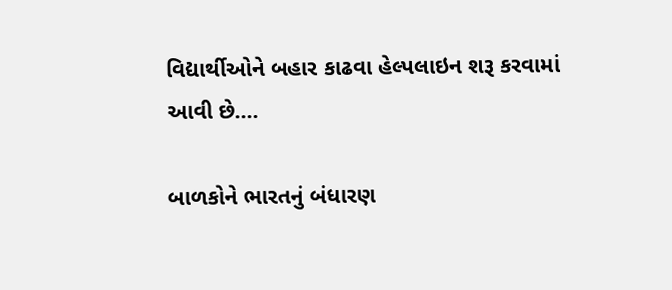વિદ્યાર્થીઓને બહાર કાઢવા હેલ્પલાઇન શરૂ કરવામાં આવી છે.…

બાળકોને ભારતનું બંધારણ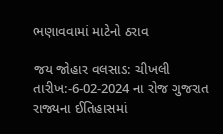ભણાવવામાં માટેનો ઠરાવ

જય જોહાર વલસાડ: ચીખલી તારીખ:-6-02-2024 ના રોજ ગુજરાત રાજ્યના ઈતિહાસમાં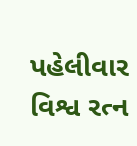પહેલીવાર વિશ્વ રત્ન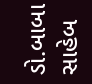ડો.બાબા સાહેબ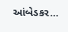આંબેડકર…